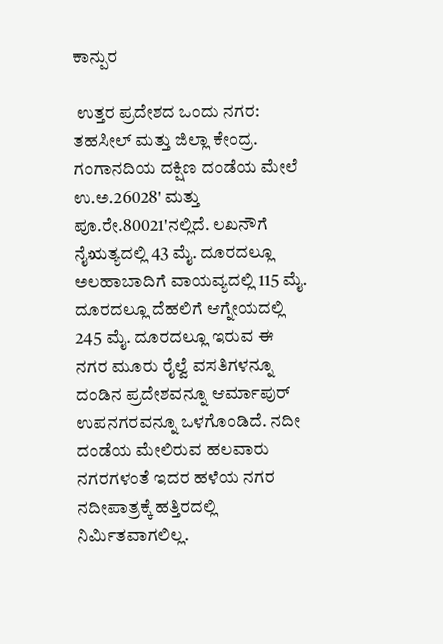ಕಾನ್ಪುರ

 ಉತ್ತರ ಪ್ರದೇಶದ ಒಂದು ನಗರ: ತಹಸೀಲ್ ಮತ್ತು ಜಿಲ್ಲಾ ಕೇಂದ್ರ. ಗಂಗಾನದಿಯ ದಕ್ಷಿಣ ದಂಡೆಯ ಮೇಲೆ ಉ.ಅ.26028' ಮತ್ತು ಪೂ.ರೇ.80021'ನಲ್ಲಿದೆ. ಲಖನೌಗೆ ನೈಋತ್ಯದಲ್ಲಿ 43 ಮೈ. ದೂರದಲ್ಲೂ ಅಲಹಾಬಾದಿಗೆ ವಾಯವ್ಯದಲ್ಲಿ 115 ಮೈ. ದೂರದಲ್ಲೂ ದೆಹಲಿಗೆ ಆಗ್ನೇಯದಲ್ಲಿ 245 ಮೈ. ದೂರದಲ್ಲೂ ಇರುವ ಈ ನಗರ ಮೂರು ರೈಲ್ವೆ ವಸತಿಗಳನ್ನೂ ದಂಡಿನ ಪ್ರದೇಶವನ್ನೂ ಆರ್ಮಾಪುರ್ ಉಪನಗರವನ್ನೂ ಒಳಗೊಂಡಿದೆ. ನದೀ ದಂಡೆಯ ಮೇಲಿರುವ ಹಲವಾರು ನಗರಗಳಂತೆ ಇದರ ಹಳೆಯ ನಗರ ನದೀಪಾತ್ರಕ್ಕೆ ಹತ್ತಿರದಲ್ಲಿ ನಿರ್ಮಿತವಾಗಲಿಲ್ಲ.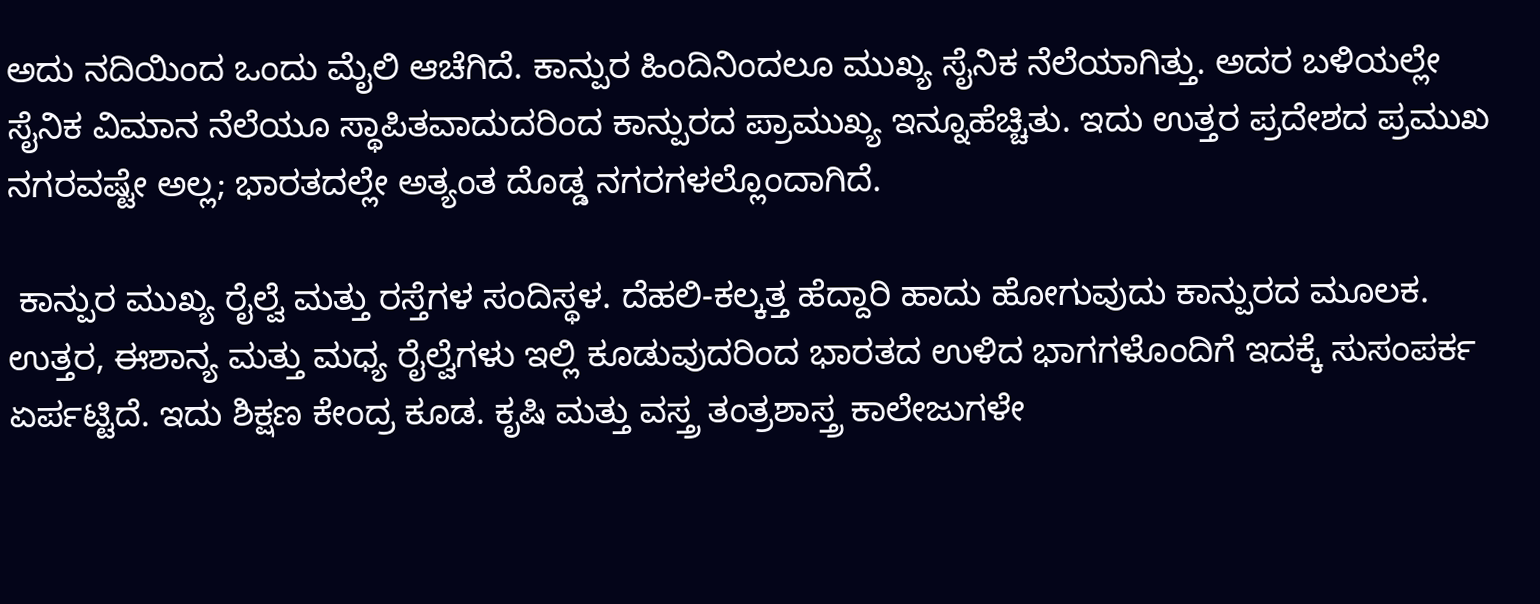ಅದು ನದಿಯಿಂದ ಒಂದು ಮೈಲಿ ಆಚೆಗಿದೆ. ಕಾನ್ಪುರ ಹಿಂದಿನಿಂದಲೂ ಮುಖ್ಯ ಸೈನಿಕ ನೆಲೆಯಾಗಿತ್ತು. ಅದರ ಬಳಿಯಲ್ಲೇ ಸೈನಿಕ ವಿಮಾನ ನೆಲೆಯೂ ಸ್ಥಾಪಿತವಾದುದರಿಂದ ಕಾನ್ಪುರದ ಪ್ರಾಮುಖ್ಯ ಇನ್ನೂಹೆಚ್ಚಿತು. ಇದು ಉತ್ತರ ಪ್ರದೇಶದ ಪ್ರಮುಖ ನಗರವಷ್ಟೇ ಅಲ್ಲ; ಭಾರತದಲ್ಲೇ ಅತ್ಯಂತ ದೊಡ್ಡ ನಗರಗಳಲ್ಲೊಂದಾಗಿದೆ.

 ಕಾನ್ಪುರ ಮುಖ್ಯ ರೈಲ್ವೆ ಮತ್ತು ರಸ್ತೆಗಳ ಸಂದಿಸ್ಥಳ. ದೆಹಲಿ-ಕಲ್ಕತ್ತ ಹೆದ್ದಾರಿ ಹಾದು ಹೋಗುವುದು ಕಾನ್ಪುರದ ಮೂಲಕ. ಉತ್ತರ, ಈಶಾನ್ಯ ಮತ್ತು ಮಧ್ಯ ರೈಲ್ವೆಗಳು ಇಲ್ಲಿ ಕೂಡುವುದರಿಂದ ಭಾರತದ ಉಳಿದ ಭಾಗಗಳೊಂದಿಗೆ ಇದಕ್ಕೆ ಸುಸಂಪರ್ಕ ಏರ್ಪಟ್ಟಿದೆ. ಇದು ಶಿಕ್ಷಣ ಕೇಂದ್ರ ಕೂಡ. ಕೃಷಿ ಮತ್ತು ವಸ್ತ್ರ ತಂತ್ರಶಾಸ್ತ್ರ ಕಾಲೇಜುಗಳೇ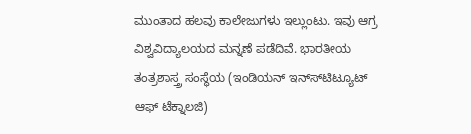ಮುಂತಾದ ಹಲವು ಕಾಲೇಜುಗಳು ಇಲ್ಲುಂಟು. ಇವು ಆಗ್ರ ವಿಶ್ವವಿದ್ಯಾಲಯದ ಮನ್ನಣೆ ಪಡೆದಿವೆ. ಭಾರತೀಯ ತಂತ್ರಶಾಸ್ತ್ರ ಸಂಸ್ಥೆಯ (ಇಂಡಿಯನ್ ಇನ್ಸ್‍ಟಿಟ್ಯೂಟ್ ಆಫ್ ಟೆಕ್ನಾಲಜಿ)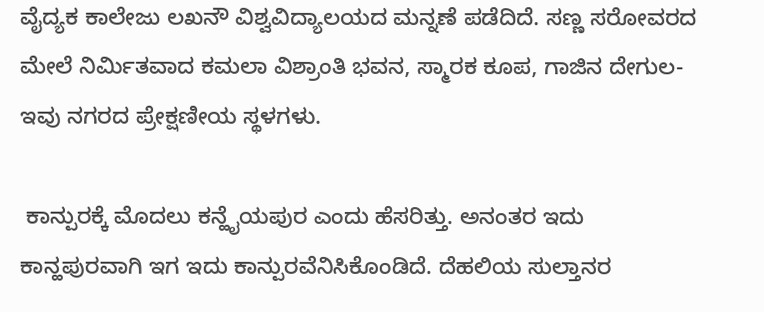ವೈದ್ಯಕ ಕಾಲೇಜು ಲಖನೌ ವಿಶ್ವವಿದ್ಯಾಲಯದ ಮನ್ನಣೆ ಪಡೆದಿದೆ. ಸಣ್ಣ ಸರೋವರದ ಮೇಲೆ ನಿರ್ಮಿತವಾದ ಕಮಲಾ ವಿಶ್ರಾಂತಿ ಭವನ, ಸ್ಮಾರಕ ಕೂಪ, ಗಾಜಿನ ದೇಗುಲ- ಇವು ನಗರದ ಪ್ರೇಕ್ಷಣೀಯ ಸ್ಥಳಗಳು.

 ಕಾನ್ಪುರಕ್ಕೆ ಮೊದಲು ಕನ್ಹೈಯಪುರ ಎಂದು ಹೆಸರಿತ್ತು. ಅನಂತರ ಇದು ಕಾನ್ಹಪುರವಾಗಿ ಇಗ ಇದು ಕಾನ್ಪುರವೆನಿಸಿಕೊಂಡಿದೆ. ದೆಹಲಿಯ ಸುಲ್ತಾನರ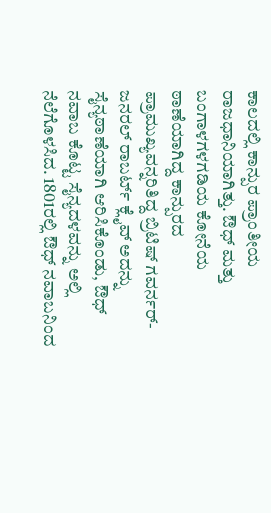ಕಾಲದಲ್ಲಿ ಕಾನ್ಪುರ ಪ್ರಾಂತೀಯ ರಾಜಧಾನಿಯಾಗಿತ್ತು. ಔಧ್ ಮತ್ತು ಬಂಗಾಳಗಳಗಡಿಯ ಕೋನೆಯ ಠಾಣೆಯಾಗಿದ್ದ ಕಾನ್ಪುರದ ಪ್ರಾಮುಖ್ಯವನ್ನರಿತಿದ್ದ ಬ್ರಿಟಿಷ್ ಗವರ್ನರ್-ಜನರಲ್ ರಾಬರ್ಟ್ ಕ್ಲೈವ್ ಅದನ್ನು ಸೈನ್ಯಠಾಣೆಯಾಗಿ ಆರಿಸಿಕೊಂಡು, ಔಧ್ ನವಾಬ ಕೊಟ್ಟ ಸೈನ್ಯದಳವನ್ನು ಅಲ್ಲಿ ನೆಲೆಗೊಳಸಿದ. 1801ರಲ್ಲಿ ಔಧ್ ನವಾಬನಿಂದ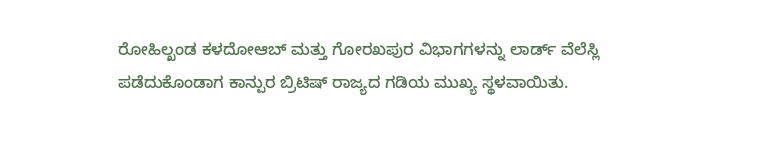ರೋಹಿಲ್ಖಂಡ ಕಳದೋಆಬ್ ಮತ್ತು ಗೋರಖಪುರ ವಿಭಾಗಗಳನ್ನು ಲಾರ್ಡ್ ವೆಲೆಸ್ಲಿ ಪಡೆದುಕೊಂಡಾಗ ಕಾನ್ಪುರ ಬ್ರಿಟಿಷ್ ರಾಜ್ಯದ ಗಡಿಯ ಮುಖ್ಯ ಸ್ಥಳವಾಯಿತು.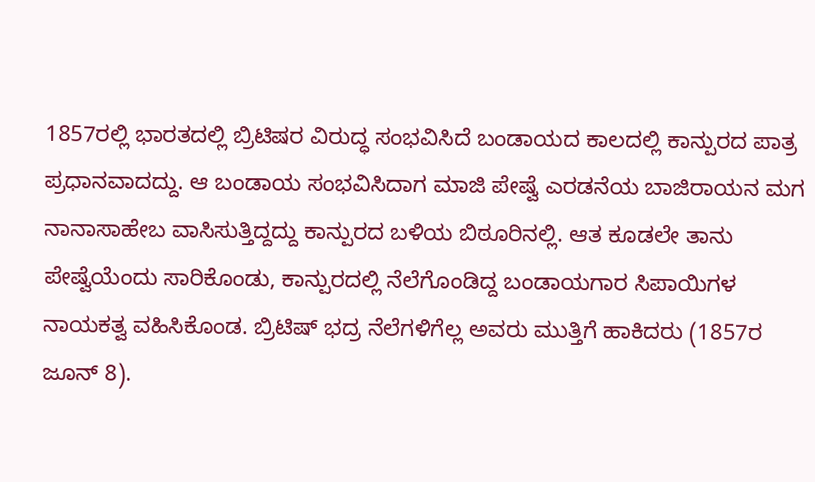1857ರಲ್ಲಿ ಭಾರತದಲ್ಲಿ ಬ್ರಿಟಿಷರ ವಿರುದ್ಧ ಸಂಭವಿಸಿದೆ ಬಂಡಾಯದ ಕಾಲದಲ್ಲಿ ಕಾನ್ಪುರದ ಪಾತ್ರ ಪ್ರಧಾನವಾದದ್ದು. ಆ ಬಂಡಾಯ ಸಂಭವಿಸಿದಾಗ ಮಾಜಿ ಪೇಷ್ವೆ ಎರಡನೆಯ ಬಾಜಿರಾಯನ ಮಗ ನಾನಾಸಾಹೇಬ ವಾಸಿಸುತ್ತಿದ್ದದ್ದು ಕಾನ್ಪುರದ ಬಳಿಯ ಬಿಠೂರಿನಲ್ಲಿ. ಆತ ಕೂಡಲೇ ತಾನು ಪೇಷ್ವೆಯೆಂದು ಸಾರಿಕೊಂಡು, ಕಾನ್ಪುರದಲ್ಲಿ ನೆಲೆಗೊಂಡಿದ್ದ ಬಂಡಾಯಗಾರ ಸಿಪಾಯಿಗಳ ನಾಯಕತ್ವ ವಹಿಸಿಕೊಂಡ. ಬ್ರಿಟಿಷ್ ಭದ್ರ ನೆಲೆಗಳಿಗೆಲ್ಲ ಅವರು ಮುತ್ತಿಗೆ ಹಾಕಿದರು (1857ರ ಜೂನ್ 8).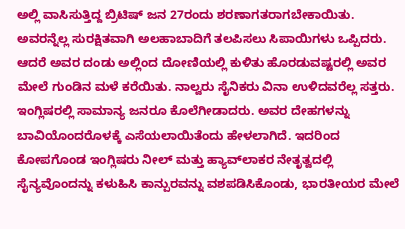ಅಲ್ಲಿ ವಾಸಿಸುತ್ತಿದ್ದ ಬ್ರಿಟಿಷ್ ಜನ 27ರಂದು ಶರಣಾಗತರಾಗಬೇಕಾಯಿತು. ಅವರನ್ನೆಲ್ಲ ಸುರಕ್ಷಿತವಾಗಿ ಅಲಹಾಬಾದಿಗೆ ತಲಪಿಸಲು ಸಿಪಾಯಿಗಳು ಒಪ್ಪಿದರು. ಆದರೆ ಅವರ ದಂಡು ಅಲ್ಲಿಂದ ದೋಣಿಯಲ್ಲಿ ಕುಳಿತು ಹೊರಡುವಷ್ಟರಲ್ಲಿ ಅವರ ಮೇಲೆ ಗುಂಡಿನ ಮಳೆ ಕರೆಯಿತು. ನಾಲ್ವರು ಸೈನಿಕರು ವಿನಾ ಉಳಿದವರೆಲ್ಲ ಸತ್ತರು. ಇಂಗ್ಲಿಷರಲ್ಲಿ ಸಾಮಾನ್ಯ ಜನರೂ ಕೊಲೆಗೀಡಾದರು. ಅವರ ದೇಹಗಳನ್ನು ಬಾವಿಯೊಂದರೊಳಕ್ಕೆ ಎಸೆಯಲಾಯಿತೆಂದು ಹೇಳಲಾಗಿದೆ. ಇದರಿಂದ ಕೋಪಗೊಂಡ ಇಂಗ್ಲಿಷರು ನೀಲ್ ಮತ್ತು ಹ್ಯಾವ್‍ಲಾಕರ ನೇತೃತ್ವದಲ್ಲಿ ಸೈನ್ಯವೊಂದನ್ನು ಕಳುಹಿಸಿ ಕಾನ್ಪುರವನ್ನು ವಶಪಡಿಸಿಕೊಂಡು, ಭಾರತೀಯರ ಮೇಲೆ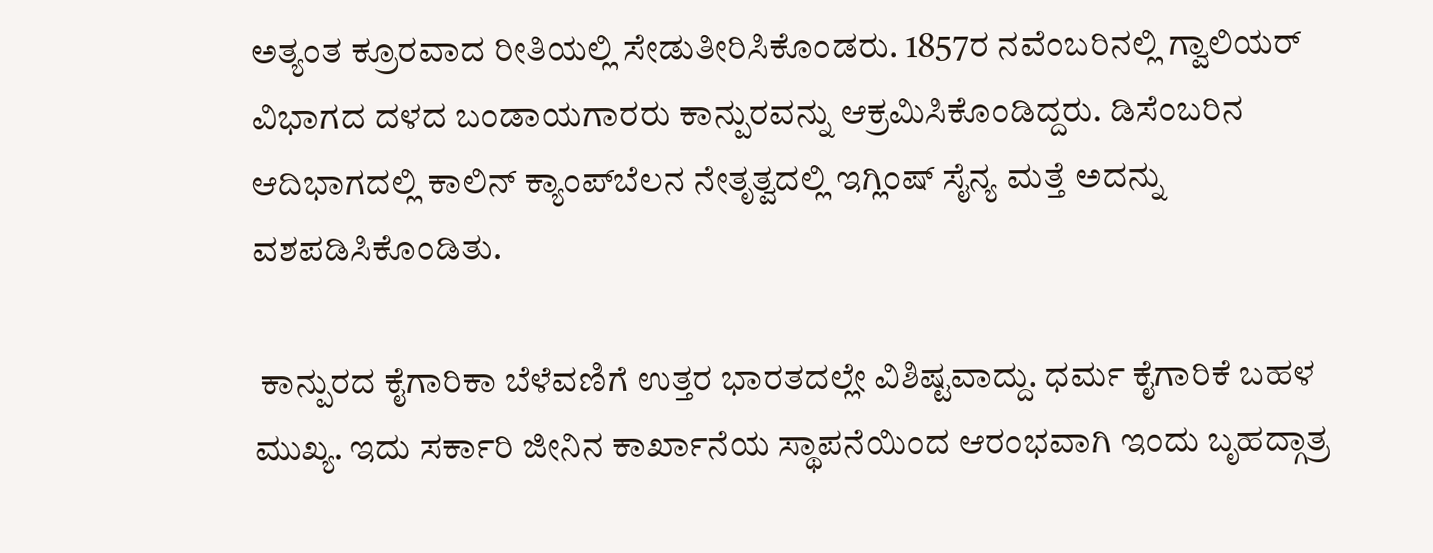ಅತ್ಯಂತ ಕ್ರೂರವಾದ ರೀತಿಯಲ್ಲಿ ಸೇಡುತೀರಿಸಿಕೊಂಡರು. 1857ರ ನವೆಂಬರಿನಲ್ಲಿ ಗ್ವಾಲಿಯರ್ ವಿಭಾಗದ ದಳದ ಬಂಡಾಯಗಾರರು ಕಾನ್ಪುರವನ್ನು ಆಕ್ರಮಿಸಿಕೊಂಡಿದ್ದರು. ಡಿಸೆಂಬರಿನ ಆದಿಭಾಗದಲ್ಲಿ ಕಾಲಿನ್ ಕ್ಯಾಂಪ್‍ಬೆಲನ ನೇತೃತ್ವದಲ್ಲಿ ಇಗ್ಲಿಂಷ್ ಸೈನ್ಯ ಮತ್ತೆ ಅದನ್ನು ವಶಪಡಿಸಿಕೊಂಡಿತು.

 ಕಾನ್ಪುರದ ಕೈಗಾರಿಕಾ ಬೆಳೆವಣಿಗೆ ಉತ್ತರ ಭಾರತದಲ್ಲೇ ವಿಶಿಷ್ಟವಾದ್ದು. ಧರ್ಮ ಕೈಗಾರಿಕೆ ಬಹಳ ಮುಖ್ಯ. ಇದು ಸರ್ಕಾರಿ ಜೀನಿನ ಕಾರ್ಖಾನೆಯ ಸ್ಥಾಪನೆಯಿಂದ ಆರಂಭವಾಗಿ ಇಂದು ಬೃಹದ್ಗಾತ್ರ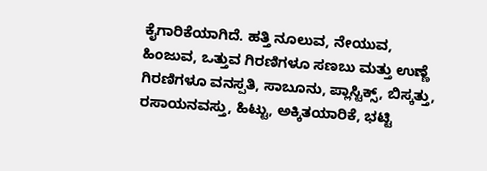ಕೈಗಾರಿಕೆಯಾಗಿದೆ. ಹತ್ತಿ ನೂಲುವ, ನೇಯುವ, ಹಿಂಜುವ, ಒತ್ತುವ ಗಿರಣಿಗಳೂ ಸಣಬು ಮತ್ತು ಉಣ್ಣೆ ಗಿರಣಿಗಳೂ ವನಸ್ಪತಿ, ಸಾಬೂನು, ಪ್ಲಾಸ್ಟಿಕ್ಸ್, ಬಿಸ್ಕತ್ತು, ರಸಾಯನವಸ್ತು, ಹಿಟ್ಟು, ಅಕ್ಕಿತಯಾರಿಕೆ, ಭಟ್ಟಿ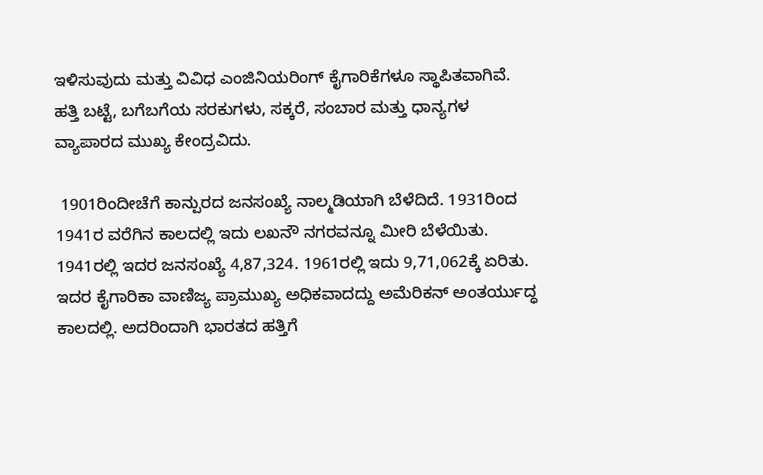ಇಳಿಸುವುದು ಮತ್ತು ವಿವಿಧ ಎಂಜಿನಿಯರಿಂಗ್ ಕೈಗಾರಿಕೆಗಳೂ ಸ್ಥಾಪಿತವಾಗಿವೆ. ಹತ್ತಿ ಬಟ್ಟೆ, ಬಗೆಬಗೆಯ ಸರಕುಗಳು, ಸಕ್ಕರೆ, ಸಂಬಾರ ಮತ್ತು ಧಾನ್ಯಗಳ ವ್ಯಾಪಾರದ ಮುಖ್ಯ ಕೇಂದ್ರವಿದು.

 1901ರಿಂದೀಚೆಗೆ ಕಾನ್ಪುರದ ಜನಸಂಖ್ಯೆ ನಾಲ್ಮಡಿಯಾಗಿ ಬೆಳೆದಿದೆ. 1931ರಿಂದ 1941ರ ವರೆಗಿನ ಕಾಲದಲ್ಲಿ ಇದು ಲಖನೌ ನಗರವನ್ನೂ ಮೀರಿ ಬೆಳೆಯಿತು. 1941ರಲ್ಲಿ ಇದರ ಜನಸಂಖ್ಯೆ 4,87,324. 1961ರಲ್ಲಿ ಇದು 9,71,062ಕ್ಕೆ ಏರಿತು. ಇದರ ಕೈಗಾರಿಕಾ ವಾಣಿಜ್ಯ ಪ್ರಾಮುಖ್ಯ ಅಧಿಕವಾದದ್ದು ಅಮೆರಿಕನ್ ಅಂತರ್ಯುದ್ಧ ಕಾಲದಲ್ಲಿ. ಅದರಿಂದಾಗಿ ಭಾರತದ ಹತ್ತಿಗೆ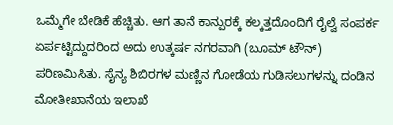ಒಮ್ಮೆಗೇ ಬೇಡಿಕೆ ಹೆಚ್ಚಿತು. ಆಗ ತಾನೆ ಕಾನ್ಪುರಕ್ಕೆ ಕಲ್ಕತ್ತದೊಂದಿಗೆ ರೈಲ್ವೆ ಸಂಪರ್ಕ ಏರ್ಪಟ್ಟಿದ್ದುದರಿಂದ ಅದು ಉತ್ಕರ್ಷ ನಗರವಾಗಿ (ಬೂಮ್ ಟೌನ್) ಪರಿಣಮಿಸಿತು. ಸೈನ್ಯ ಶಿಬಿರಗಳ ಮಣ್ಣಿನ ಗೋಡೆಯ ಗುಡಿಸಲುಗಳನ್ನು ದಂಡಿನ ಮೋತೀಖಾನೆಯ ಇಲಾಖೆ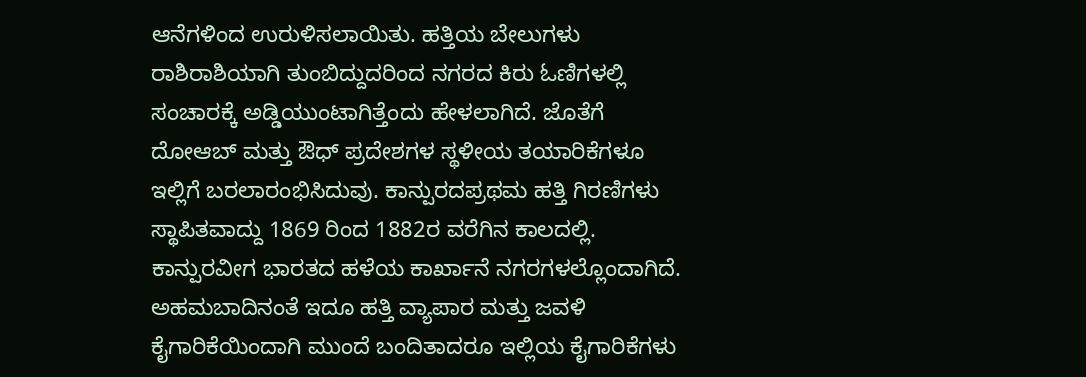ಆನೆಗಳಿಂದ ಉರುಳಿಸಲಾಯಿತು. ಹತ್ತಿಯ ಬೇಲುಗಳು ರಾಶಿರಾಶಿಯಾಗಿ ತುಂಬಿದ್ದುದರಿಂದ ನಗರದ ಕಿರು ಓಣಿಗಳಲ್ಲಿ ಸಂಚಾರಕ್ಕೆ ಅಡ್ಡಿಯುಂಟಾಗಿತ್ತೆಂದು ಹೇಳಲಾಗಿದೆ. ಜೊತೆಗೆ ದೋಆಬ್ ಮತ್ತು ಔಧ್ ಪ್ರದೇಶಗಳ ಸ್ಥಳೀಯ ತಯಾರಿಕೆಗಳೂ ಇಲ್ಲಿಗೆ ಬರಲಾರಂಭಿಸಿದುವು. ಕಾನ್ಪುರದಪ್ರಥಮ ಹತ್ತಿ ಗಿರಣಿಗಳು ಸ್ಥಾಪಿತವಾದ್ದು 1869 ರಿಂದ 1882ರ ವರೆಗಿನ ಕಾಲದಲ್ಲಿ. ಕಾನ್ಪುರವೀಗ ಭಾರತದ ಹಳೆಯ ಕಾರ್ಖಾನೆ ನಗರಗಳಲ್ಲೊಂದಾಗಿದೆ. ಅಹಮಬಾದಿನಂತೆ ಇದೂ ಹತ್ತಿ ವ್ಯಾಪಾರ ಮತ್ತು ಜವಳಿ ಕೈಗಾರಿಕೆಯಿಂದಾಗಿ ಮುಂದೆ ಬಂದಿತಾದರೂ ಇಲ್ಲಿಯ ಕೈಗಾರಿಕೆಗಳು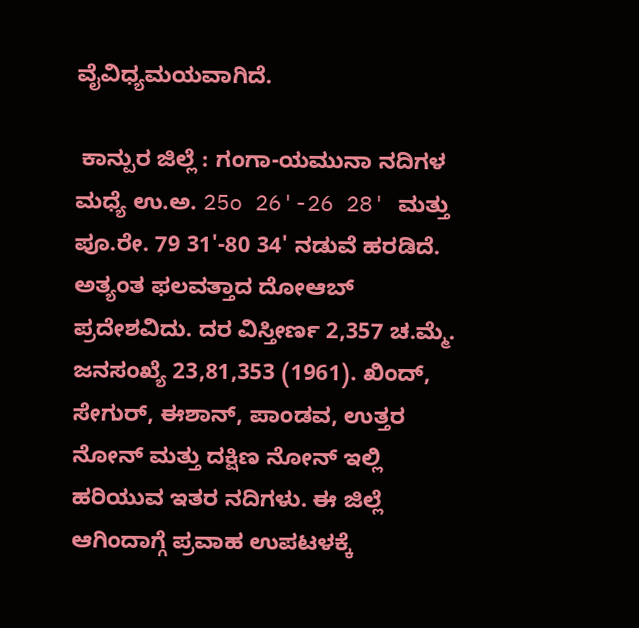ವೈವಿಧ್ಯಮಯವಾಗಿದೆ.

 ಕಾನ್ಪುರ ಜಿಲ್ಲೆ : ಗಂಗಾ-ಯಮುನಾ ನದಿಗಳ ಮಧ್ಯೆ ಉ.ಅ. 25o 26'-26 28' ಮತ್ತು ಪೂ.ರೇ. 79 31'-80 34' ನಡುವೆ ಹರಡಿದೆ. ಅತ್ಯಂತ ಫಲವತ್ತಾದ ದೋಆಬ್ ಪ್ರದೇಶವಿದು. ದರ ವಿಸ್ತೀರ್ಣ 2,357 ಚ.ಮ್ಮೆ. ಜನಸಂಖ್ಯೆ 23,81,353 (1961). ಖಿಂದ್, ಸೇಗುರ್, ಈಶಾನ್, ಪಾಂಡವ, ಉತ್ತರ ನೋನ್ ಮತ್ತು ದಕ್ಷಿಣ ನೋನ್ ಇಲ್ಲಿ ಹರಿಯುವ ಇತರ ನದಿಗಳು. ಈ ಜಿಲ್ಲೆ ಆಗಿಂದಾಗ್ಗೆ ಪ್ರವಾಹ ಉಪಟಳಕ್ಕೆ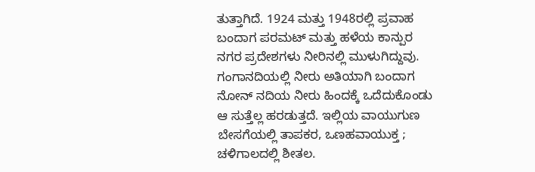ತುತ್ತಾಗಿದೆ. 1924 ಮತ್ತು 1948ರಲ್ಲಿ ಪ್ರವಾಹ ಬಂದಾಗ ಪರಮಟ್ ಮತ್ತು ಹಳೆಯ ಕಾನ್ಪುರ ನಗರ ಪ್ರದೇಶಗಳು ನೀರಿನಲ್ಲಿ ಮುಳುಗಿದ್ದುವು. ಗಂಗಾನದಿಯಲ್ಲಿ ನೀರು ಅತಿಯಾಗಿ ಬಂದಾಗ ನೋನ್ ನದಿಯ ನೀರು ಹಿಂದಕ್ಕೆ ಒದೆದುಕೊಂಡು ಆ ಸುತ್ತೆಲ್ಲ ಹರಡುತ್ತದೆ. ಇಲ್ಲಿಯ ವಾಯುಗುಣ ಬೇಸಗೆಯಲ್ಲಿ ತಾಪಕರ, ಒಣಹವಾಯುಕ್ತ ; ಚಳಿಗಾಲದಲ್ಲಿ ಶೀತಲ.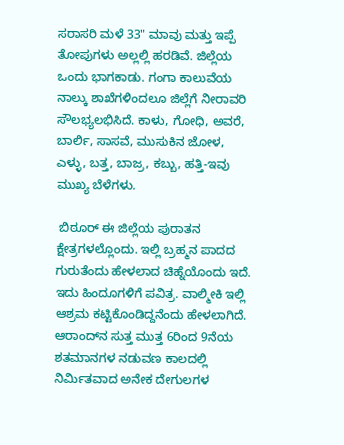ಸರಾಸರಿ ಮಳೆ 33" ಮಾವು ಮತ್ತು ಇಪ್ಪೆ ತೋಪುಗಳು ಅಲ್ಲಲ್ಲಿ ಹರಡಿವೆ. ಜಿಲ್ಲೆಯ ಒಂದು ಭಾಗಕಾಡು. ಗಂಗಾ ಕಾಲುವೆಯ ನಾಲ್ಕು ಶಾಖೆಗಳಿಂದಲೂ ಜಿಲ್ಲೆಗೆ ನೀರಾವರಿ ಸೌಲಭ್ಯಲಭಿಸಿದೆ. ಕಾಳು, ಗೋಧಿ, ಅವರೆ, ಬಾರ್ಲಿ, ಸಾಸವೆ, ಮುಸುಕಿನ ಜೋಳ, ಎಳ್ಳು, ಬತ್ತ, ಬಾಜ್ರ, ಕಬ್ಬು, ಹತ್ತಿ-ಇವು ಮುಖ್ಯ ಬೆಳೆಗಳು.

 ಬಿಠೂರ್ ಈ ಜಿಲ್ಲೆಯ ಪುರಾತನ ಕ್ಷೇತ್ರಗಳಲ್ಲೊಂದು. ಇಲ್ಲಿ ಬ್ರಹ್ಮನ ಪಾದದ ಗುರುತೆಂದು ಹೇಳಲಾದ ಚಿಹ್ನೆಯೊಂದು ಇದೆ. ಇದು ಹಿಂದೂಗಳಿಗೆ ಪವಿತ್ರ. ವಾಲ್ಮೀಕಿ ಇಲ್ಲಿ ಆಶ್ರಮ ಕಟ್ಟಿಕೊಂಡಿದ್ದನೆಂದು ಹೇಳಲಾಗಿದೆ. ಆರಾಂದ್‍ನ ಸುತ್ತ ಮುತ್ತ 6ರಿಂದ 9ನೆಯ ಶತಮಾನಗಳ ನಡುವಣ ಕಾಲದಲ್ಲಿ ನಿರ್ಮಿತವಾದ ಅನೇಕ ದೇಗುಲಗಳ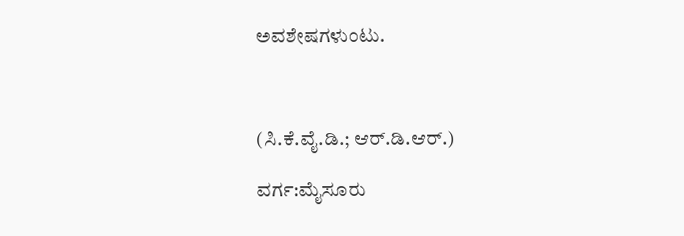ಅವಶೇಷಗಳುಂಟು.



(ಸಿ.ಕೆ.ವೈ.ಡಿ.; ಆರ್.ಡಿ.ಆರ್.)

ವರ್ಗ:ಮೈಸೂರು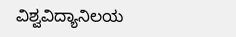ವಿಶ್ವವಿದ್ಯಾನಿಲಯ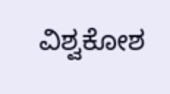ವಿಶ್ವಕೋಶ